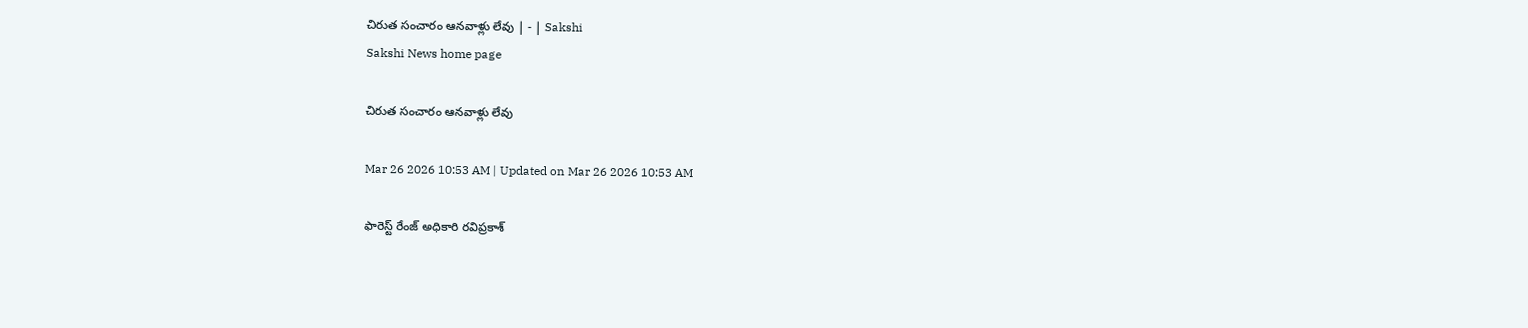చిరుత సంచారం ఆనవాళ్లు లేవు | - | Sakshi
Sakshi News home page

చిరుత సంచారం ఆనవాళ్లు లేవు

Mar 26 2026 10:53 AM | Updated on Mar 26 2026 10:53 AM

ఫారెస్ట్‌ రేంజ్‌ అధికారి రవిప్రకాశ్‌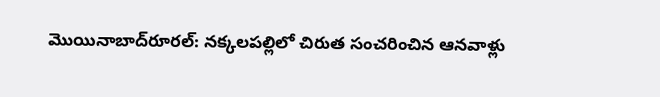మొయినాబాద్‌రూరల్‌: నక్కలపల్లిలో చిరుత సంచరించిన ఆనవాళ్లు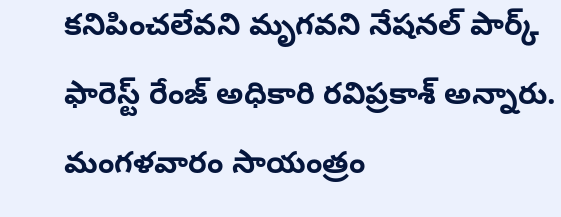కనిపించలేవని మృగవని నేషనల్‌ పార్క్‌ ఫారెస్ట్‌ రేంజ్‌ అధికారి రవిప్రకాశ్‌ అన్నారు. మంగళవారం సాయంత్రం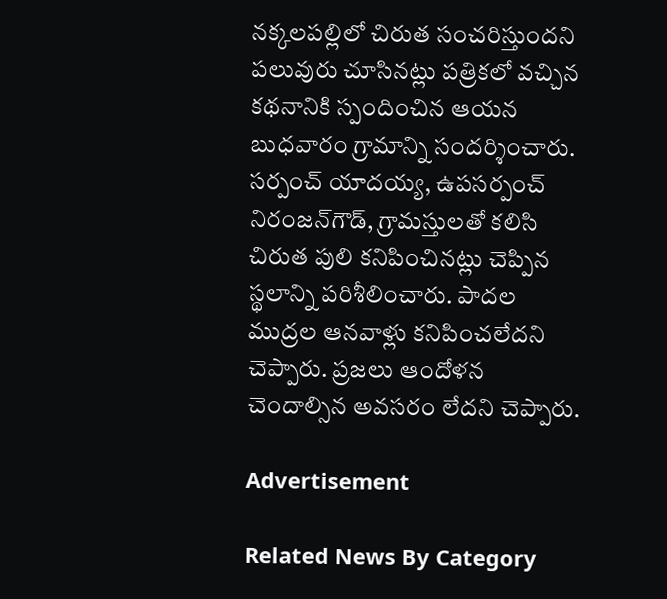నక్కలపల్లిలో చిరుత సంచరిస్తుందని పలువురు చూసినట్లు పత్రికలో వచ్చిన కథనానికి స్పందించిన ఆయన బుధవారం గ్రామాన్ని సందర్శించారు. సర్పంచ్‌ యాదయ్య, ఉపసర్పంచ్‌ నిరంజన్‌గౌడ్‌, గ్రామస్తులతో కలిసి చిరుత పులి కనిపించినట్లు చెప్పిన స్థలాన్ని పరిశీలించారు. పాదల ముద్రల ఆనవాళ్లు కనిపించలేదని చెప్పారు. ప్రజలు ఆందోళన చెందాల్సిన అవసరం లేదని చెప్పారు.

Advertisement

Related News By Category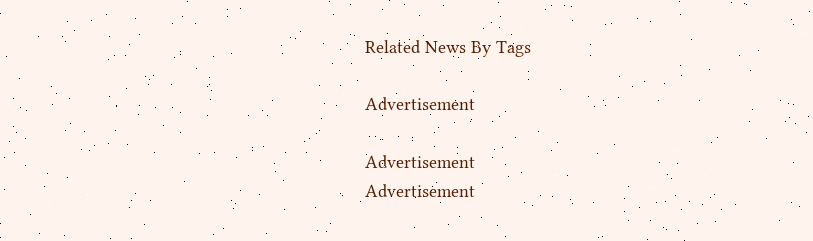Related News By Tags

Advertisement

Advertisement
Advertisement